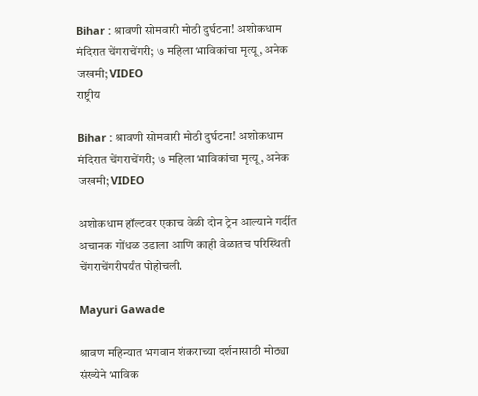Bihar : श्रावणी सोमवारी मोठी दुर्घटना! अशोकधाम मंदिरात चेंगराचेंगरी; ७ महिला भाविकांचा मृत्यू, अनेक जखमी; VIDEO
राष्ट्रीय

Bihar : श्रावणी सोमवारी मोठी दुर्घटना! अशोकधाम मंदिरात चेंगराचेंगरी; ७ महिला भाविकांचा मृत्यू, अनेक जखमी; VIDEO

अशोकधाम हॉल्टवर एकाच वेळी दोन ट्रेन आल्याने गर्दीत अचानक गोंधळ उडाला आणि काही वेळातच परिस्थिती चेंगराचेंगरीपर्यंत पोहोचली.

Mayuri Gawade

श्रावण महिन्यात भगवान शंकराच्या दर्शनासाठी मोठ्या संख्येने भाविक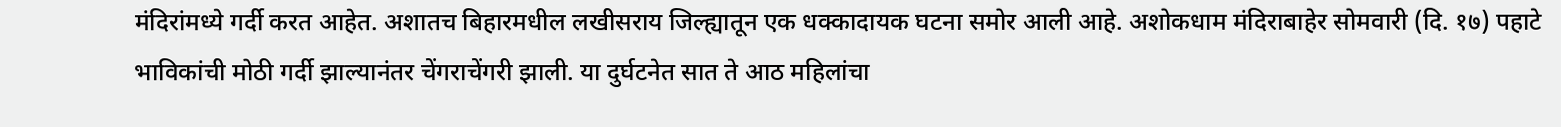मंदिरांमध्ये गर्दी करत आहेत. अशातच बिहारमधील लखीसराय जिल्ह्यातून एक धक्कादायक घटना समोर आली आहे. अशोकधाम मंदिराबाहेर सोमवारी (दि. १७) पहाटे भाविकांची मोठी गर्दी झाल्यानंतर चेंगराचेंगरी झाली. या दुर्घटनेत सात ते आठ महिलांचा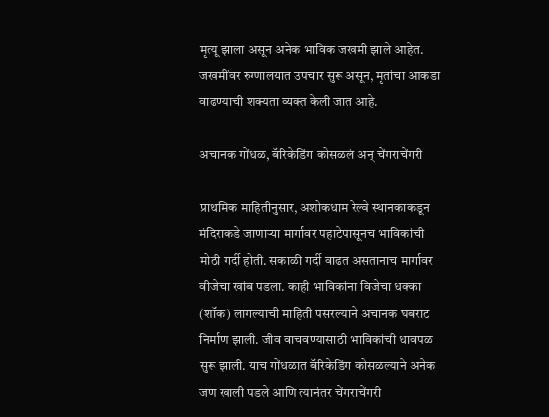मृत्यू झाला असून अनेक भाविक जखमी झाले आहेत. जखमींवर रुग्णालयात उपचार सुरू असून, मृतांचा आकडा वाढण्याची शक्यता व्यक्त केली जात आहे.

अचानक गोंधळ, बॅरिकेडिंग कोसळलं अन् चेंगराचेंगरी

प्राथमिक माहितीनुसार, अशोकधाम रेल्वे स्थानकाकडून मंदिराकडे जाणाऱ्या मार्गावर पहाटेपासूनच भाविकांची मोठी गर्दी होती. सकाळी गर्दी वाढत असतानाच मार्गावर वीजेचा खांब पडला. काही भाविकांना विजेचा धक्का (शॉक) लागल्याची माहिती पसरल्याने अचानक घबराट निर्माण झाली. जीव वाचवण्यासाठी भाविकांची धावपळ सुरू झाली. याच गोंधळात बॅरिकेडिंग कोसळल्याने अनेक जण खाली पडले आणि त्यानंतर चेंगराचेंगरी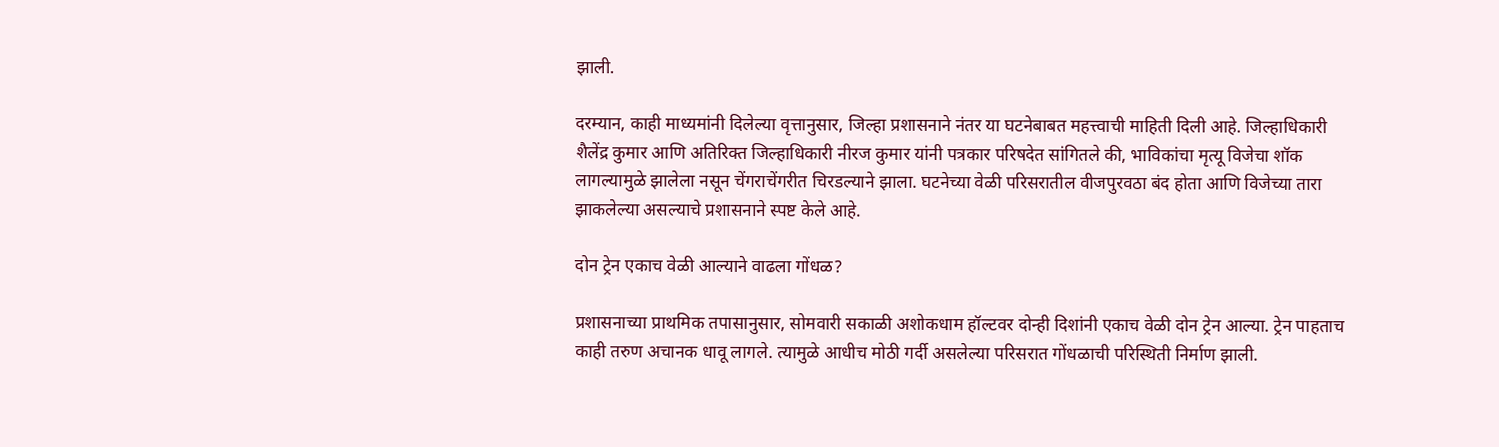झाली.

दरम्यान, काही माध्यमांनी दिलेल्या वृत्तानुसार, जिल्हा प्रशासनाने नंतर या घटनेबाबत महत्त्वाची माहिती दिली आहे. जिल्हाधिकारी शैलेंद्र कुमार आणि अतिरिक्त जिल्हाधिकारी नीरज कुमार यांनी पत्रकार परिषदेत सांगितले की, भाविकांचा मृत्यू विजेचा शॉक लागल्यामुळे झालेला नसून चेंगराचेंगरीत चिरडल्याने झाला. घटनेच्या वेळी परिसरातील वीजपुरवठा बंद होता आणि विजेच्या तारा झाकलेल्या असल्याचे प्रशासनाने स्पष्ट केले आहे.

दोन ट्रेन एकाच वेळी आल्याने वाढला गोंधळ?

प्रशासनाच्या प्राथमिक तपासानुसार, सोमवारी सकाळी अशोकधाम हॉल्टवर दोन्ही दिशांनी एकाच वेळी दोन ट्रेन आल्या. ट्रेन पाहताच काही तरुण अचानक धावू लागले. त्यामुळे आधीच मोठी गर्दी असलेल्या परिसरात गोंधळाची परिस्थिती निर्माण झाली.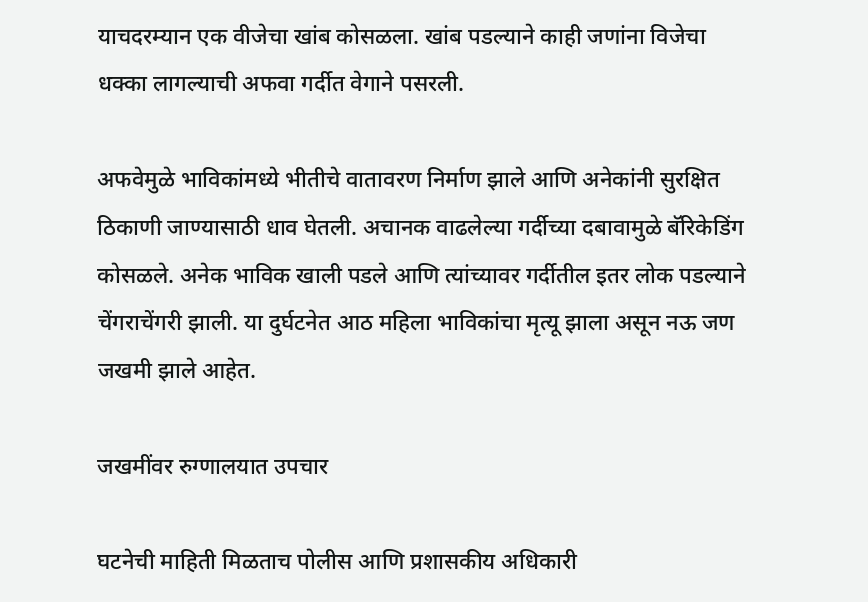याचदरम्यान एक वीजेचा खांब कोसळला. खांब पडल्याने काही जणांना विजेचा धक्का लागल्याची अफवा गर्दीत वेगाने पसरली.

अफवेमुळे भाविकांमध्ये भीतीचे वातावरण निर्माण झाले आणि अनेकांनी सुरक्षित ठिकाणी जाण्यासाठी धाव घेतली. अचानक वाढलेल्या गर्दीच्या दबावामुळे बॅरिकेडिंग कोसळले. अनेक भाविक खाली पडले आणि त्यांच्यावर गर्दीतील इतर लोक पडल्याने चेंगराचेंगरी झाली. या दुर्घटनेत आठ महिला भाविकांचा मृत्यू झाला असून नऊ जण जखमी झाले आहेत.

जखमींवर रुग्णालयात उपचार

घटनेची माहिती मिळताच पोलीस आणि प्रशासकीय अधिकारी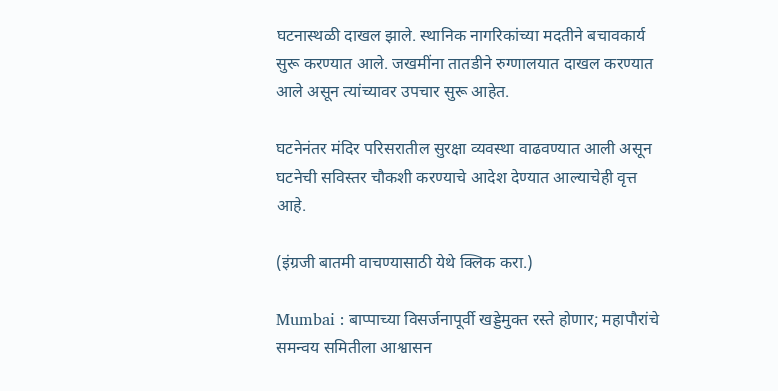घटनास्थळी दाखल झाले. स्थानिक नागरिकांच्या मदतीने बचावकार्य सुरू करण्यात आले. जखमींना तातडीने रुग्णालयात दाखल करण्यात आले असून त्यांच्यावर उपचार सुरू आहेत.

घटनेनंतर मंदिर परिसरातील सुरक्षा व्यवस्था वाढवण्यात आली असून घटनेची सविस्तर चौकशी करण्याचे आदेश देण्यात आल्याचेही वृत्त आहे.

(इंग्रजी बातमी वाचण्यासाठी येथे क्लिक करा.)

Mumbai : बाप्पाच्या विसर्जनापूर्वी खड्डेमुक्त रस्ते होणार; महापौरांचे समन्वय समितीला आश्वासन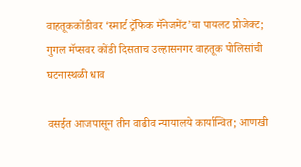वाहतूककोंडीवर ‘स्मार्ट ट्रॅफिक मॅनेजमेंट’चा पायलट प्रोजेक्ट; गुगल मॅप्सवर कोंडी दिसताच उल्हासनगर वाहतूक पोलिसांची घटनास्थळी धाव

वसईत आजपासून तीन वाढीव न्यायालये कार्यान्वित; आणखी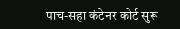पाच-सहा कंटेनर कोर्ट सुरू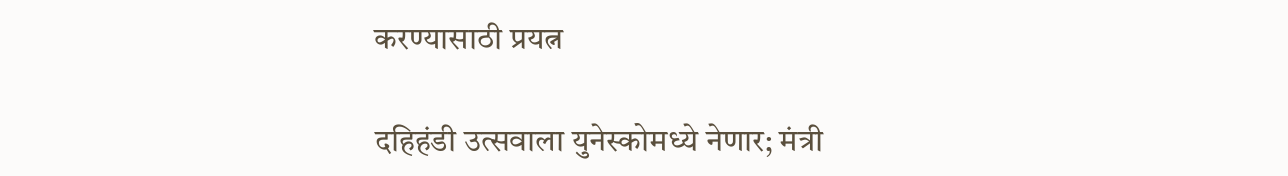करण्यासाठी प्रयत्न

दहिहंडी उत्सवाला युनेस्कोमध्ये नेणार; मंत्री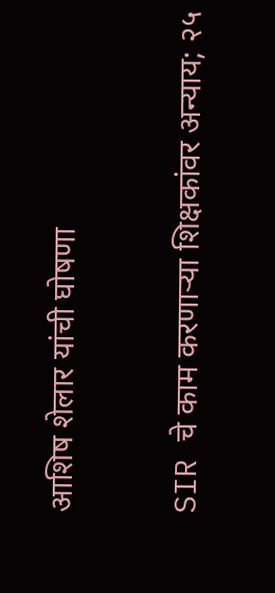आशिष शेलार यांची घोषणा

SIR चे काम करणाऱ्या शिक्षकांवर अन्याय; २५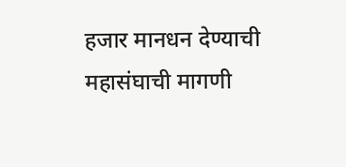हजार मानधन देण्याची महासंघाची मागणी